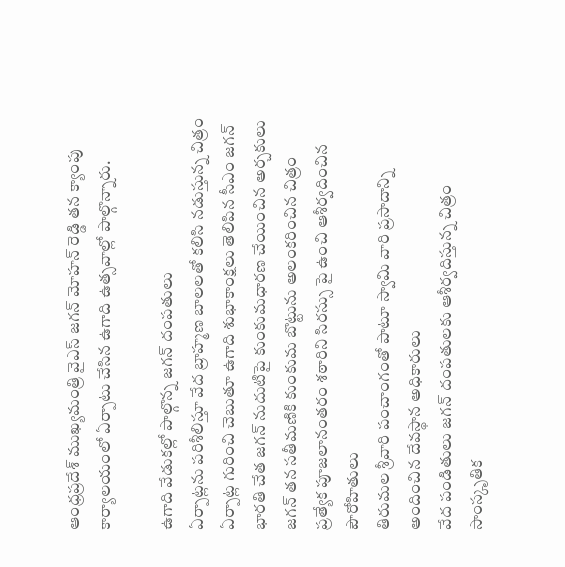ఆంధ్రప్రదేశ్ ముఖ్యమంత్రి వైఎస్ జగన్ మోహన్ రెడ్డి తన క్యాంపు కార్యాలయంలో ఏర్పాటు చేసిన ఉగాది ఉత్సవాల్లో పాల్గొన్నారు.

ఉగాది వేడుకల్లో పాల్గొన్న జగన్ దంపతులు
ఏర్పాట్లను పరిశీలిస్తూ వేద బ్రాహ్మణ బాలలతో కలిసి నడుస్తున్న చిత్రం
ఏర్పాట్ల గురించి చెబుతూ ఉగాది శుభాకాంక్షలు తెలిపిన సీఎం జగన్
భారతి చేత జగన్ నుదుటిపై కుంకుమధారణ చేయించిన అర్చకులు
జగన్ తన సతీమణికి కుంకుమ బొట్టును అలంకరించిన చిత్రం
ప్రత్యేక పూజలానంతరం శఠారిని సిరస్సు పై ఉంచి ఆశీర్వదించిన పౌరోహితులు
తిరుమల శ్రీవారి పంచాంగంతో పాటూ స్వామి వారి ప్రసాదాన్ని అందించిన దేవస్థాన అధికారులు
వేద పండితులు జగన్ దంపతులకు ఆశీర్వదిస్తున్న చిత్రం
సాంస్కృతిక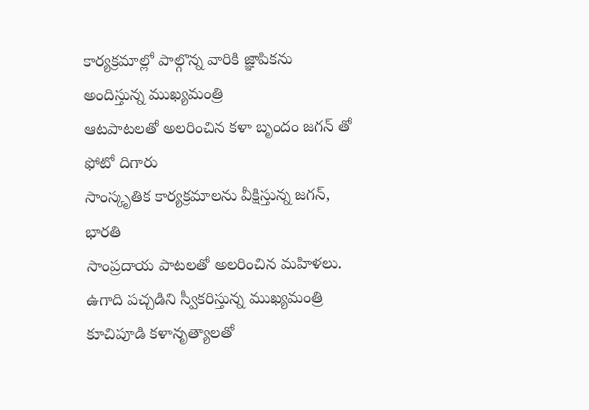కార్యక్రమాల్లో పాల్గొన్న వారికి జ్ఞాపికను అందిస్తున్న ముఖ్యమంత్రి
ఆటపాటలతో అలరించిన కళా బృందం జగన్ తో ఫోటో దిగారు
సాంస్కృతిక కార్యక్రమాలను వీక్షిస్తున్న జగన్, భారతి
సాంప్రదాయ పాటలతో అలరించిన మహిళలు.
ఉగాది పచ్చడిని స్వీకరిస్తున్న ముఖ్యమంత్రి
కూచిపూడి కళానృత్యాలతో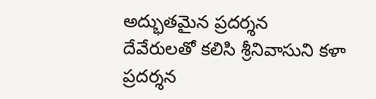అద్భుతమైన ప్రదర్శన
దేవేరులతో కలిసి శ్రీనివాసుని కళా ప్రదర్శన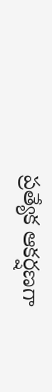ప్రత్యేక ఆకర్షణగా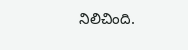నిలిచింది.